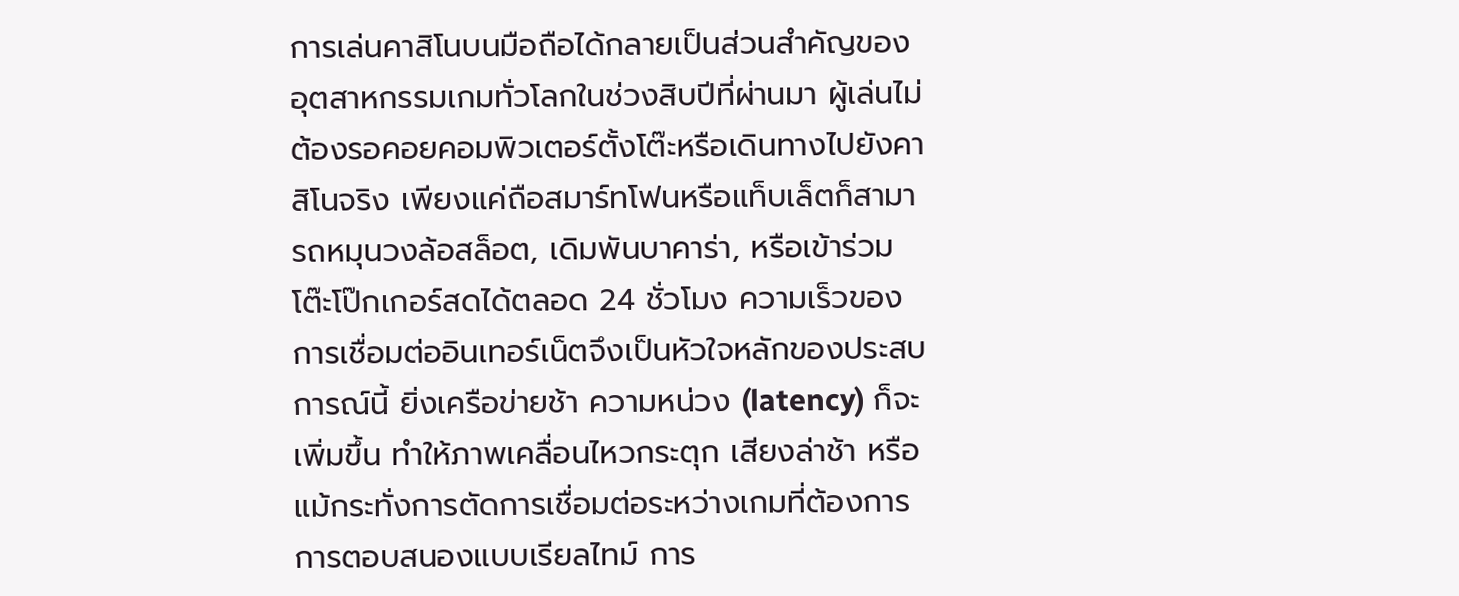การเล่นคาสิโนบนมือถือได้กลายเป็นส่วนสำคัญของอุตสาหกรรมเกมทั่วโลกในช่วงสิบปีที่ผ่านมา ผู้เล่นไม่ต้องรอคอยคอมพิวเตอร์ตั้งโต๊ะหรือเดินทางไปยังคาสิโนจริง เพียงแค่ถือสมาร์ทโฟนหรือแท็บเล็ตก็สามารถหมุนวงล้อสล็อต, เดิมพันบาคาร่า, หรือเข้าร่วมโต๊ะโป๊กเกอร์สดได้ตลอด 24 ชั่วโมง ความเร็วของการเชื่อมต่ออินเทอร์เน็ตจึงเป็นหัวใจหลักของประสบการณ์นี้ ยิ่งเครือข่ายช้า ความหน่วง (latency) ก็จะเพิ่มขึ้น ทำให้ภาพเคลื่อนไหวกระตุก เสียงล่าช้า หรือแม้กระทั่งการตัดการเชื่อมต่อระหว่างเกมที่ต้องการการตอบสนองแบบเรียลไทม์ การ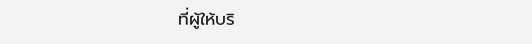ที่ผู้ให้บริ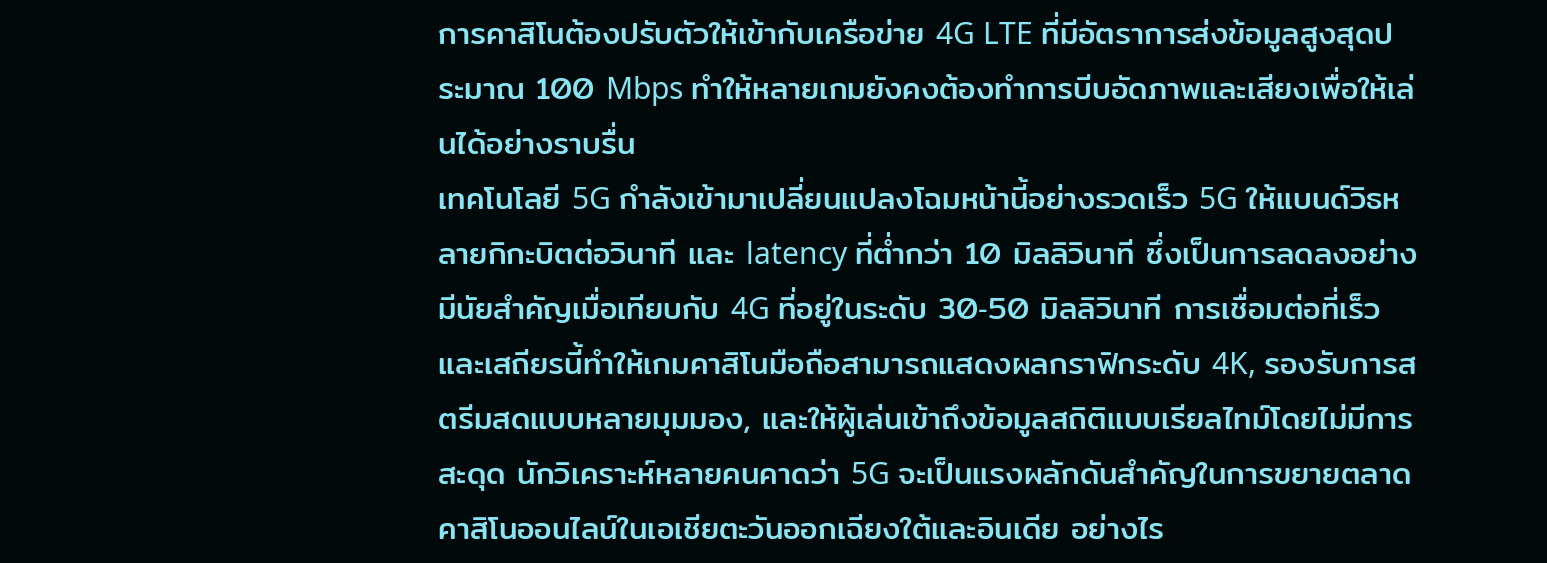การคาสิโนต้องปรับตัวให้เข้ากับเครือข่าย 4G LTE ที่มีอัตราการส่งข้อมูลสูงสุดประมาณ 100 Mbps ทำให้หลายเกมยังคงต้องทำการบีบอัดภาพและเสียงเพื่อให้เล่นได้อย่างราบรื่น
เทคโนโลยี 5G กำลังเข้ามาเปลี่ยนแปลงโฉมหน้านี้อย่างรวดเร็ว 5G ให้แบนด์วิธหลายกิกะบิตต่อวินาที และ latency ที่ต่ำกว่า 10 มิลลิวินาที ซึ่งเป็นการลดลงอย่างมีนัยสำคัญเมื่อเทียบกับ 4G ที่อยู่ในระดับ 30‑50 มิลลิวินาที การเชื่อมต่อที่เร็วและเสถียรนี้ทำให้เกมคาสิโนมือถือสามารถแสดงผลกราฟิกระดับ 4K, รองรับการสตรีมสดแบบหลายมุมมอง, และให้ผู้เล่นเข้าถึงข้อมูลสถิติแบบเรียลไทม์โดยไม่มีการสะดุด นักวิเคราะห์หลายคนคาดว่า 5G จะเป็นแรงผลักดันสำคัญในการขยายตลาดคาสิโนออนไลน์ในเอเชียตะวันออกเฉียงใต้และอินเดีย อย่างไร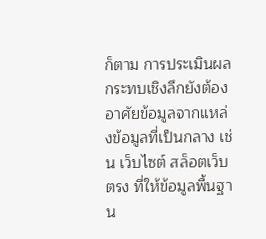ก็ตาม การประเมินผลกระทบเชิงลึกยังต้องอาศัยข้อมูลจากแหล่งข้อมูลที่เป็นกลาง เช่น เว็บไซต์ สล็อตเว็บตรง ที่ให้ข้อมูลพื้นฐาน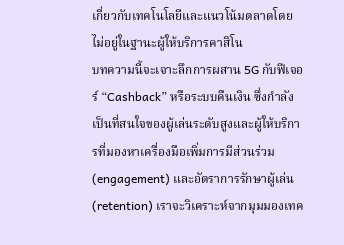เกี่ยวกับเทคโนโลยีและแนวโน้มตลาดโดยไม่อยู่ในฐานะผู้ให้บริการคาสิโน
บทความนี้จะเจาะลึกการผสาน 5G กับฟีเจอร์ “Cashback” หรือระบบคืนเงิน ซึ่งกำลังเป็นที่สนใจของผู้เล่นระดับสูงและผู้ให้บริการที่มองหาเครื่องมือเพิ่มการมีส่วนร่วม (engagement) และอัตราการรักษาผู้เล่น (retention) เราจะวิเคราะห์จากมุมมองเทค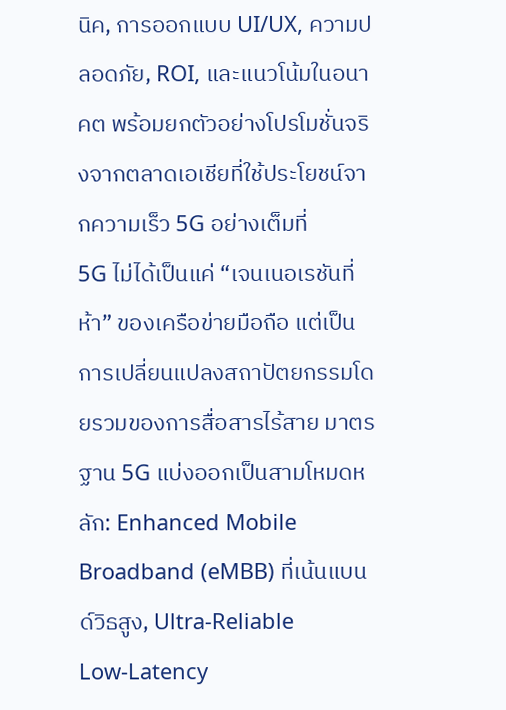นิค, การออกแบบ UI/UX, ความปลอดภัย, ROI, และแนวโน้มในอนาคต พร้อมยกตัวอย่างโปรโมชั่นจริงจากตลาดเอเชียที่ใช้ประโยชน์จากความเร็ว 5G อย่างเต็มที่
5G ไม่ได้เป็นแค่ “เจนเนอเรชันที่ห้า” ของเครือข่ายมือถือ แต่เป็นการเปลี่ยนแปลงสถาปัตยกรรมโดยรวมของการสื่อสารไร้สาย มาตรฐาน 5G แบ่งออกเป็นสามโหมดหลัก: Enhanced Mobile Broadband (eMBB) ที่เน้นแบนด์วิธสูง, Ultra‑Reliable Low‑Latency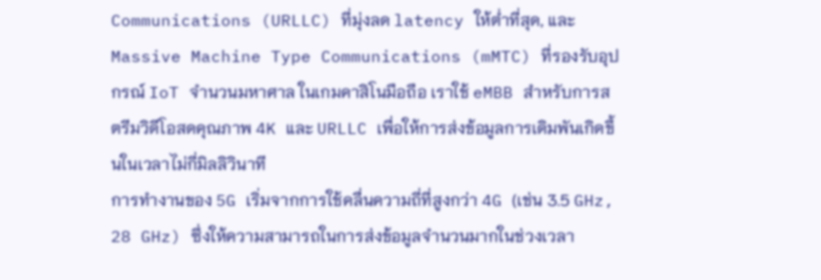Communications (URLLC) ที่มุ่งลด latency ให้ต่ำที่สุด, และ Massive Machine Type Communications (mMTC) ที่รองรับอุปกรณ์ IoT จำนวนมหาศาล ในเกมคาสิโนมือถือ เราใช้ eMBB สำหรับการสตรีมวิดีโอสดคุณภาพ 4K และ URLLC เพื่อให้การส่งข้อมูลการเดิมพันเกิดขึ้นในเวลาไม่กี่มิลลิวินาที
การทำงานของ 5G เริ่มจากการใช้คลื่นความถี่ที่สูงกว่า 4G (เช่น 3.5 GHz, 28 GHz) ซึ่งให้ความสามารถในการส่งข้อมูลจำนวนมากในช่วงเวลา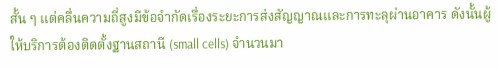สั้น ๆ แต่คลื่นความถี่สูงมีข้อจำกัดเรื่องระยะการส่งสัญญาณและการทะลุผ่านอาคาร ดังนั้นผู้ให้บริการต้องติดตั้งฐานสถานี (small cells) จำนวนมา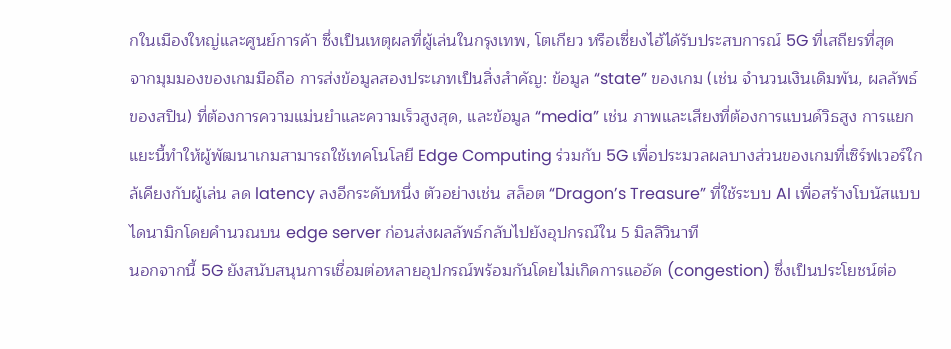กในเมืองใหญ่และศูนย์การค้า ซึ่งเป็นเหตุผลที่ผู้เล่นในกรุงเทพ, โตเกียว หรือเซี่ยงไฮ้ได้รับประสบการณ์ 5G ที่เสถียรที่สุด
จากมุมมองของเกมมือถือ การส่งข้อมูลสองประเภทเป็นสิ่งสำคัญ: ข้อมูล “state” ของเกม (เช่น จำนวนเงินเดิมพัน, ผลลัพธ์ของสปิน) ที่ต้องการความแม่นยำและความเร็วสูงสุด, และข้อมูล “media” เช่น ภาพและเสียงที่ต้องการแบนด์วิธสูง การแยกแยะนี้ทำให้ผู้พัฒนาเกมสามารถใช้เทคโนโลยี Edge Computing ร่วมกับ 5G เพื่อประมวลผลบางส่วนของเกมที่เซิร์ฟเวอร์ใกล้เคียงกับผู้เล่น ลด latency ลงอีกระดับหนึ่ง ตัวอย่างเช่น สล็อต “Dragon’s Treasure” ที่ใช้ระบบ AI เพื่อสร้างโบนัสแบบไดนามิกโดยคำนวณบน edge server ก่อนส่งผลลัพธ์กลับไปยังอุปกรณ์ใน 5 มิลลิวินาที
นอกจากนี้ 5G ยังสนับสนุนการเชื่อมต่อหลายอุปกรณ์พร้อมกันโดยไม่เกิดการแออัด (congestion) ซึ่งเป็นประโยชน์ต่อ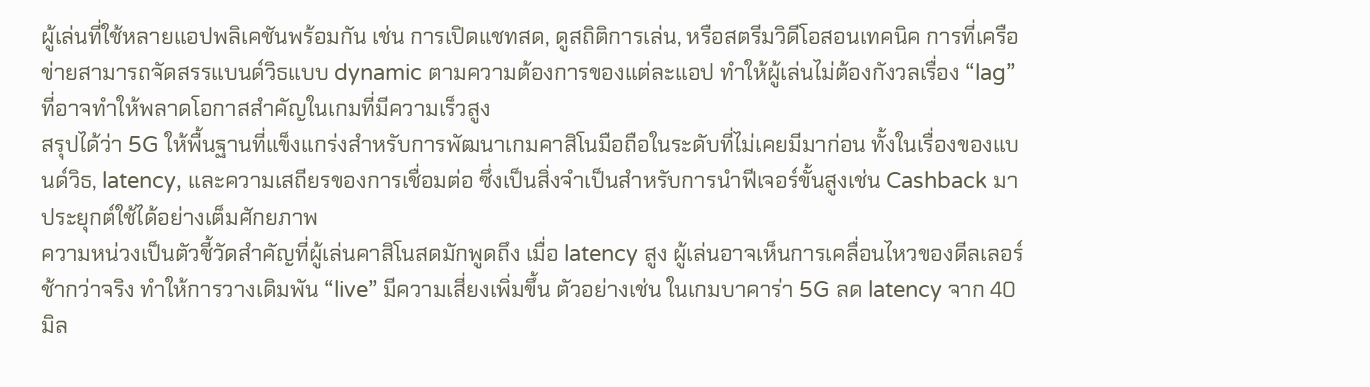ผู้เล่นที่ใช้หลายแอปพลิเคชันพร้อมกัน เช่น การเปิดแชทสด, ดูสถิติการเล่น, หรือสตรีมวิดีโอสอนเทคนิค การที่เครือข่ายสามารถจัดสรรแบนด์วิธแบบ dynamic ตามความต้องการของแต่ละแอป ทำให้ผู้เล่นไม่ต้องกังวลเรื่อง “lag” ที่อาจทำให้พลาดโอกาสสำคัญในเกมที่มีความเร็วสูง
สรุปได้ว่า 5G ให้พื้นฐานที่แข็งแกร่งสำหรับการพัฒนาเกมคาสิโนมือถือในระดับที่ไม่เคยมีมาก่อน ทั้งในเรื่องของแบนด์วิธ, latency, และความเสถียรของการเชื่อมต่อ ซึ่งเป็นสิ่งจำเป็นสำหรับการนำฟีเจอร์ขั้นสูงเช่น Cashback มาประยุกต์ใช้ได้อย่างเต็มศักยภาพ
ความหน่วงเป็นตัวชี้วัดสำคัญที่ผู้เล่นคาสิโนสดมักพูดถึง เมื่อ latency สูง ผู้เล่นอาจเห็นการเคลื่อนไหวของดีลเลอร์ช้ากว่าจริง ทำให้การวางเดิมพัน “live” มีความเสี่ยงเพิ่มขึ้น ตัวอย่างเช่น ในเกมบาคาร่า 5G ลด latency จาก 40 มิล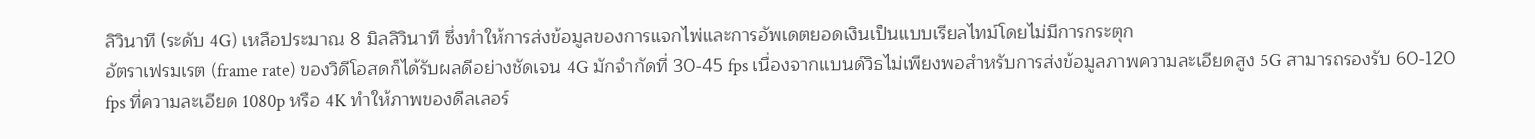ลิวินาที (ระดับ 4G) เหลือประมาณ 8 มิลลิวินาที ซึ่งทำให้การส่งข้อมูลของการแจกไพ่และการอัพเดตยอดเงินเป็นแบบเรียลไทม์โดยไม่มีการกระตุก
อัตราเฟรมเรต (frame rate) ของวิดีโอสดก็ได้รับผลดีอย่างชัดเจน 4G มักจำกัดที่ 30‑45 fps เนื่องจากแบนด์วิธไม่เพียงพอสำหรับการส่งข้อมูลภาพความละเอียดสูง 5G สามารถรองรับ 60‑120 fps ที่ความละเอียด 1080p หรือ 4K ทำให้ภาพของดีลเลอร์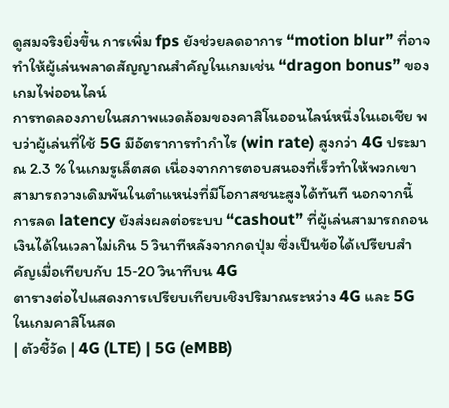ดูสมจริงยิ่งขึ้น การเพิ่ม fps ยังช่วยลดอาการ “motion blur” ที่อาจทำให้ผู้เล่นพลาดสัญญาณสำคัญในเกมเช่น “dragon bonus” ของเกมไพ่ออนไลน์
การทดลองภายในสภาพแวดล้อมของคาสิโนออนไลน์หนึ่งในเอเชีย พบว่าผู้เล่นที่ใช้ 5G มีอัตราการทำกำไร (win rate) สูงกว่า 4G ประมาณ 2.3 % ในเกมรูเล็ตสด เนื่องจากการตอบสนองที่เร็วทำให้พวกเขาสามารถวางเดิมพันในตำแหน่งที่มีโอกาสชนะสูงได้ทันที นอกจากนี้ การลด latency ยังส่งผลต่อระบบ “cashout” ที่ผู้เล่นสามารถถอนเงินได้ในเวลาไม่เกิน 5 วินาทีหลังจากกดปุ่ม ซึ่งเป็นข้อได้เปรียบสำคัญเมื่อเทียบกับ 15‑20 วินาทีบน 4G
ตารางต่อไปแสดงการเปรียบเทียบเชิงปริมาณระหว่าง 4G และ 5G ในเกมคาสิโนสด
| ตัวชี้วัด | 4G (LTE) | 5G (eMBB)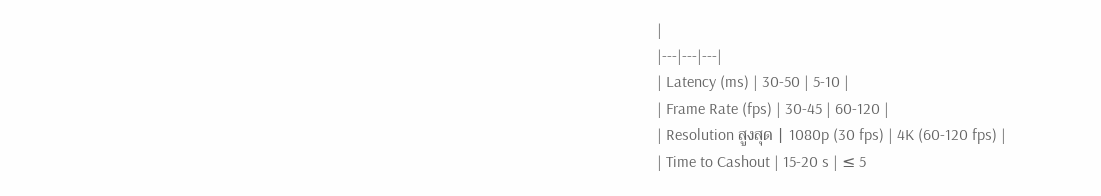|
|---|---|---|
| Latency (ms) | 30‑50 | 5‑10 |
| Frame Rate (fps) | 30‑45 | 60‑120 |
| Resolution สูงสุด | 1080p (30 fps) | 4K (60‑120 fps) |
| Time to Cashout | 15‑20 s | ≤ 5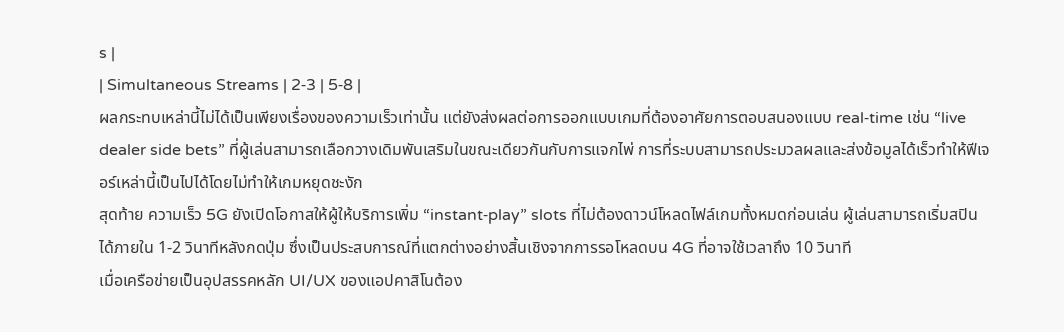s |
| Simultaneous Streams | 2‑3 | 5‑8 |
ผลกระทบเหล่านี้ไม่ได้เป็นเพียงเรื่องของความเร็วเท่านั้น แต่ยังส่งผลต่อการออกแบบเกมที่ต้องอาศัยการตอบสนองแบบ real‑time เช่น “live dealer side bets” ที่ผู้เล่นสามารถเลือกวางเดิมพันเสริมในขณะเดียวกันกับการแจกไพ่ การที่ระบบสามารถประมวลผลและส่งข้อมูลได้เร็วทำให้ฟีเจอร์เหล่านี้เป็นไปได้โดยไม่ทำให้เกมหยุดชะงัก
สุดท้าย ความเร็ว 5G ยังเปิดโอกาสให้ผู้ให้บริการเพิ่ม “instant‑play” slots ที่ไม่ต้องดาวน์โหลดไฟล์เกมทั้งหมดก่อนเล่น ผู้เล่นสามารถเริ่มสปินได้ภายใน 1‑2 วินาทีหลังกดปุ่ม ซึ่งเป็นประสบการณ์ที่แตกต่างอย่างสิ้นเชิงจากการรอโหลดบน 4G ที่อาจใช้เวลาถึง 10 วินาที
เมื่อเครือข่ายเป็นอุปสรรคหลัก UI/UX ของแอปคาสิโนต้อง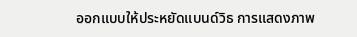ออกแบบให้ประหยัดแบนด์วิธ การแสดงภาพ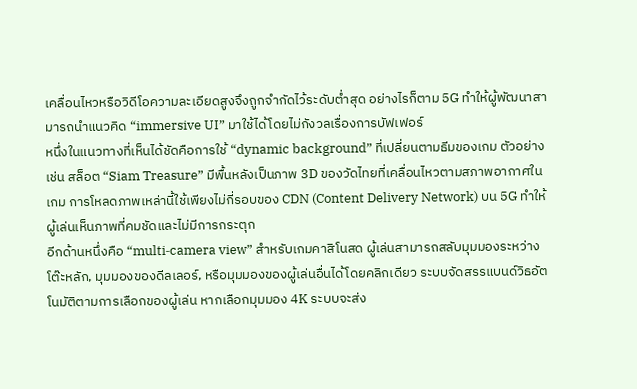เคลื่อนไหวหรือวิดีโอความละเอียดสูงจึงถูกจำกัดไว้ระดับต่ำสุด อย่างไรก็ตาม 5G ทำให้ผู้พัฒนาสามารถนำแนวคิด “immersive UI” มาใช้ได้โดยไม่กังวลเรื่องการบัฟเฟอร์
หนึ่งในแนวทางที่เห็นได้ชัดคือการใช้ “dynamic background” ที่เปลี่ยนตามธีมของเกม ตัวอย่างเช่น สล็อต “Siam Treasure” มีพื้นหลังเป็นภาพ 3D ของวัดไทยที่เคลื่อนไหวตามสภาพอากาศในเกม การโหลดภาพเหล่านี้ใช้เพียงไม่กี่รอบของ CDN (Content Delivery Network) บน 5G ทำให้ผู้เล่นเห็นภาพที่คมชัดและไม่มีการกระตุก
อีกด้านหนึ่งคือ “multi‑camera view” สำหรับเกมคาสิโนสด ผู้เล่นสามารถสลับมุมมองระหว่างโต๊ะหลัก, มุมมองของดีลเลอร์, หรือมุมมองของผู้เล่นอื่นได้โดยคลิกเดียว ระบบจัดสรรแบนด์วิธอัตโนมัติตามการเลือกของผู้เล่น หากเลือกมุมมอง 4K ระบบจะส่ง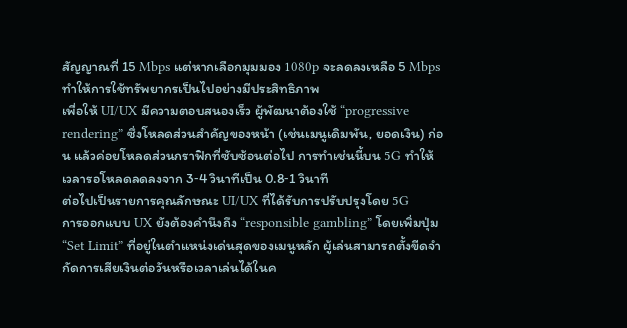สัญญาณที่ 15 Mbps แต่หากเลือกมุมมอง 1080p จะลดลงเหลือ 5 Mbps ทำให้การใช้ทรัพยากรเป็นไปอย่างมีประสิทธิภาพ
เพื่อให้ UI/UX มีความตอบสนองเร็ว ผู้พัฒนาต้องใช้ “progressive rendering” ซึ่งโหลดส่วนสำคัญของหน้า (เช่นเมนูเดิมพัน, ยอดเงิน) ก่อน แล้วค่อยโหลดส่วนกราฟิกที่ซับซ้อนต่อไป การทำเช่นนี้บน 5G ทำให้เวลารอโหลดลดลงจาก 3‑4 วินาทีเป็น 0.8‑1 วินาที
ต่อไปเป็นรายการคุณลักษณะ UI/UX ที่ได้รับการปรับปรุงโดย 5G
การออกแบบ UX ยังต้องคำนึงถึง “responsible gambling” โดยเพิ่มปุ่ม “Set Limit” ที่อยู่ในตำแหน่งเด่นสุดของเมนูหลัก ผู้เล่นสามารถตั้งขีดจำกัดการเสียเงินต่อวันหรือเวลาเล่นได้ในค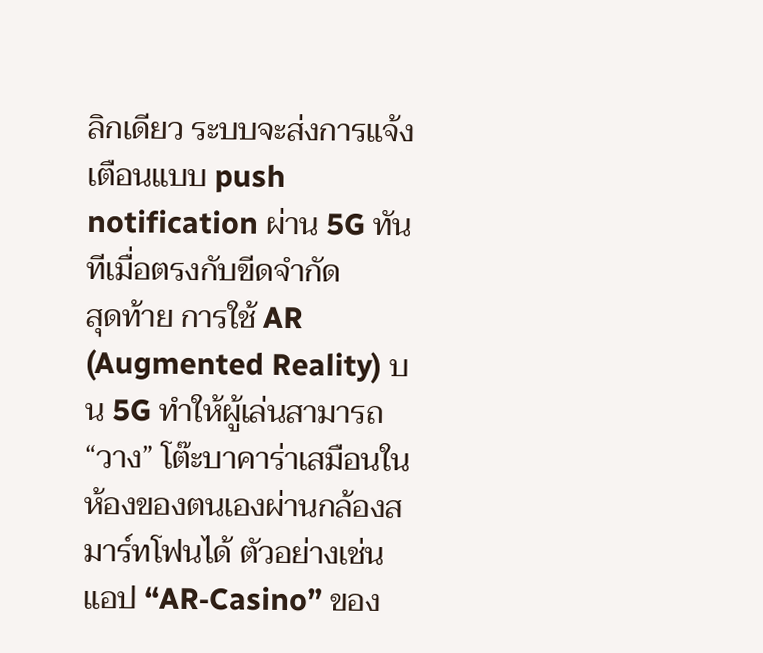ลิกเดียว ระบบจะส่งการแจ้งเตือนแบบ push notification ผ่าน 5G ทันทีเมื่อตรงกับขีดจำกัด
สุดท้าย การใช้ AR (Augmented Reality) บน 5G ทำให้ผู้เล่นสามารถ “วาง” โต๊ะบาคาร่าเสมือนในห้องของตนเองผ่านกล้องสมาร์ทโฟนได้ ตัวอย่างเช่น แอป “AR‑Casino” ของ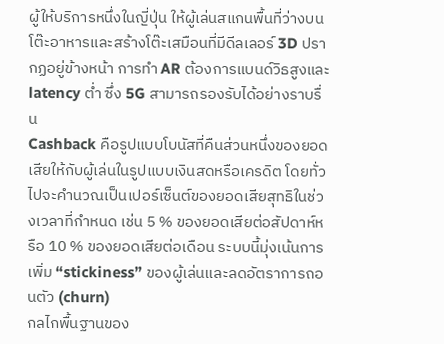ผู้ให้บริการหนึ่งในญี่ปุ่น ให้ผู้เล่นสแกนพื้นที่ว่างบนโต๊ะอาหารและสร้างโต๊ะเสมือนที่มีดีลเลอร์ 3D ปรากฏอยู่ข้างหน้า การทำ AR ต้องการแบนด์วิธสูงและ latency ต่ำ ซึ่ง 5G สามารถรองรับได้อย่างราบรื่น
Cashback คือรูปแบบโบนัสที่คืนส่วนหนึ่งของยอดเสียให้กับผู้เล่นในรูปแบบเงินสดหรือเครดิต โดยทั่วไปจะคำนวณเป็นเปอร์เซ็นต์ของยอดเสียสุทธิในช่วงเวลาที่กำหนด เช่น 5 % ของยอดเสียต่อสัปดาห์หรือ 10 % ของยอดเสียต่อเดือน ระบบนี้มุ่งเน้นการเพิ่ม “stickiness” ของผู้เล่นและลดอัตราการถอนตัว (churn)
กลไกพื้นฐานของ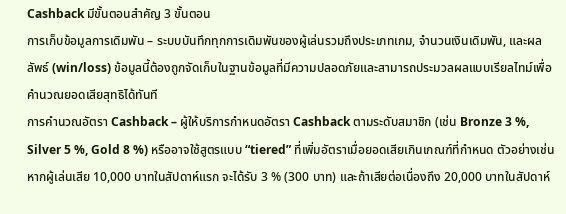Cashback มีขั้นตอนสำคัญ 3 ขั้นตอน
การเก็บข้อมูลการเดิมพัน – ระบบบันทึกทุกการเดิมพันของผู้เล่นรวมถึงประเภทเกม, จำนวนเงินเดิมพัน, และผลลัพธ์ (win/loss) ข้อมูลนี้ต้องถูกจัดเก็บในฐานข้อมูลที่มีความปลอดภัยและสามารถประมวลผลแบบเรียลไทม์เพื่อคำนวณยอดเสียสุทธิได้ทันที
การคำนวณอัตรา Cashback – ผู้ให้บริการกำหนดอัตรา Cashback ตามระดับสมาชิก (เช่น Bronze 3 %, Silver 5 %, Gold 8 %) หรืออาจใช้สูตรแบบ “tiered” ที่เพิ่มอัตราเมื่อยอดเสียเกินเกณฑ์ที่กำหนด ตัวอย่างเช่น หากผู้เล่นเสีย 10,000 บาทในสัปดาห์แรก จะได้รับ 3 % (300 บาท) และถ้าเสียต่อเนื่องถึง 20,000 บาทในสัปดาห์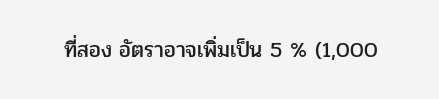ที่สอง อัตราอาจเพิ่มเป็น 5 % (1,000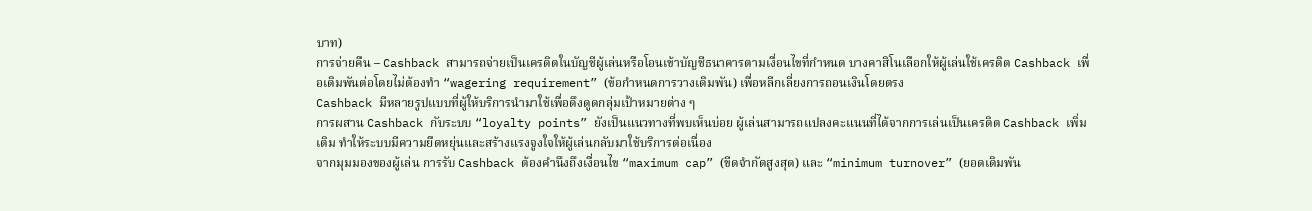บาท)
การจ่ายคืน – Cashback สามารถจ่ายเป็นเครดิตในบัญชีผู้เล่นหรือโอนเข้าบัญชีธนาคารตามเงื่อนไขที่กำหนด บางคาสิโนเลือกให้ผู้เล่นใช้เครดิต Cashback เพื่อเดิมพันต่อโดยไม่ต้องทำ “wagering requirement” (ข้อกำหนดการวางเดิมพัน) เพื่อหลีกเลี่ยงการถอนเงินโดยตรง
Cashback มีหลายรูปแบบที่ผู้ให้บริการนำมาใช้เพื่อดึงดูดกลุ่มเป้าหมายต่าง ๆ
การผสาน Cashback กับระบบ “loyalty points” ยังเป็นแนวทางที่พบเห็นบ่อย ผู้เล่นสามารถแปลงคะแนนที่ได้จากการเล่นเป็นเครดิต Cashback เพิ่มเติม ทำให้ระบบมีความยืดหยุ่นและสร้างแรงจูงใจให้ผู้เล่นกลับมาใช้บริการต่อเนื่อง
จากมุมมองของผู้เล่น การรับ Cashback ต้องคำนึงถึงเงื่อนไข “maximum cap” (ขีดจำกัดสูงสุด) และ “minimum turnover” (ยอดเดิมพัน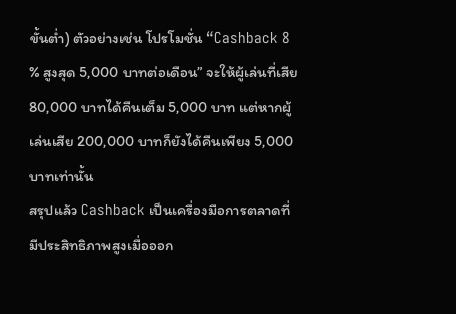ขั้นต่ำ) ตัวอย่างเช่น โปรโมชั่น “Cashback 8 % สูงสุด 5,000 บาทต่อเดือน” จะให้ผู้เล่นที่เสีย 80,000 บาทได้คืนเต็ม 5,000 บาท แต่หากผู้เล่นเสีย 200,000 บาทก็ยังได้คืนเพียง 5,000 บาทเท่านั้น
สรุปแล้ว Cashback เป็นเครื่องมือการตลาดที่มีประสิทธิภาพสูงเมื่อออก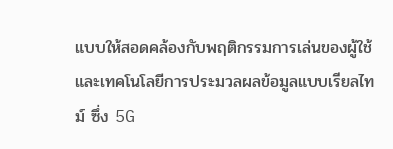แบบให้สอดคล้องกับพฤติกรรมการเล่นของผู้ใช้และเทคโนโลยีการประมวลผลข้อมูลแบบเรียลไทม์ ซึ่ง 5G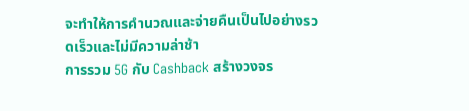จะทำให้การคำนวณและจ่ายคืนเป็นไปอย่างรวดเร็วและไม่มีความล่าช้า
การรวม 5G กับ Cashback สร้างวงจร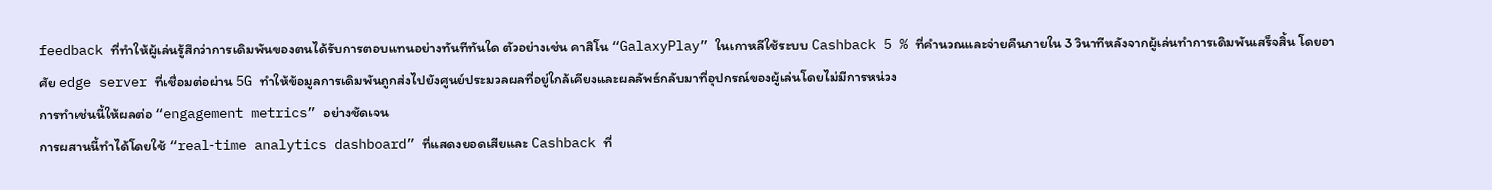feedback ที่ทำให้ผู้เล่นรู้สึกว่าการเดิมพันของตนได้รับการตอบแทนอย่างทันทีทันใด ตัวอย่างเช่น คาสิโน “GalaxyPlay” ในเกาหลีใช้ระบบ Cashback 5 % ที่คำนวณและจ่ายคืนภายใน 3 วินาทีหลังจากผู้เล่นทำการเดิมพันเสร็จสิ้น โดยอาศัย edge server ที่เชื่อมต่อผ่าน 5G ทำให้ข้อมูลการเดิมพันถูกส่งไปยังศูนย์ประมวลผลที่อยู่ใกล้เคียงและผลลัพธ์กลับมาที่อุปกรณ์ของผู้เล่นโดยไม่มีการหน่วง
การทำเช่นนี้ให้ผลต่อ “engagement metrics” อย่างชัดเจน
การผสานนี้ทำได้โดยใช้ “real‑time analytics dashboard” ที่แสดงยอดเสียและ Cashback ที่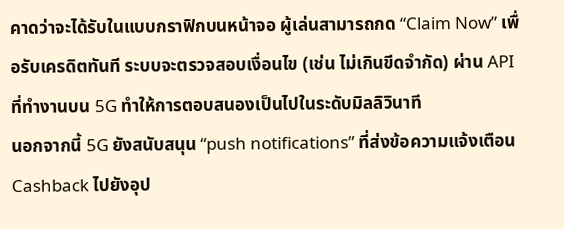คาดว่าจะได้รับในแบบกราฟิกบนหน้าจอ ผู้เล่นสามารถกด “Claim Now” เพื่อรับเครดิตทันที ระบบจะตรวจสอบเงื่อนไข (เช่น ไม่เกินขีดจำกัด) ผ่าน API ที่ทำงานบน 5G ทำให้การตอบสนองเป็นไปในระดับมิลลิวินาที
นอกจากนี้ 5G ยังสนับสนุน “push notifications” ที่ส่งข้อความแจ้งเตือน Cashback ไปยังอุป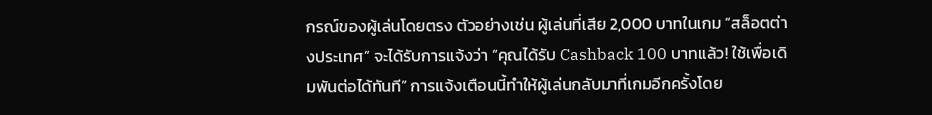กรณ์ของผู้เล่นโดยตรง ตัวอย่างเช่น ผู้เล่นที่เสีย 2,000 บาทในเกม “สล็อตต่างประเทศ” จะได้รับการแจ้งว่า “คุณได้รับ Cashback 100 บาทแล้ว! ใช้เพื่อเดิมพันต่อได้ทันที” การแจ้งเตือนนี้ทำให้ผู้เล่นกลับมาที่เกมอีกครั้งโดย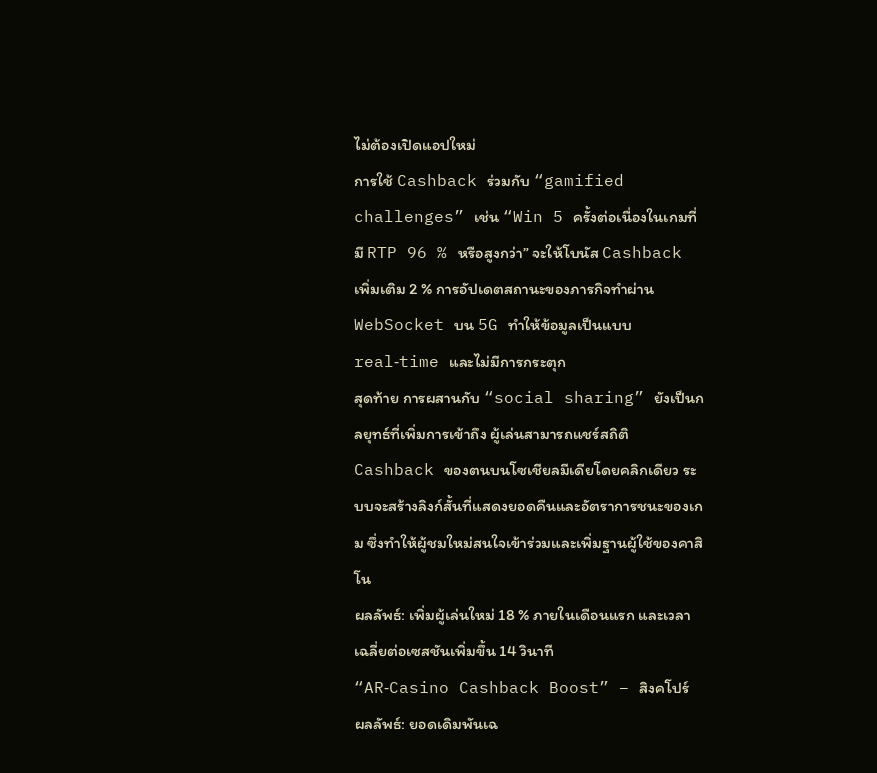ไม่ต้องเปิดแอปใหม่
การใช้ Cashback ร่วมกับ “gamified challenges” เช่น “Win 5 ครั้งต่อเนื่องในเกมที่มี RTP 96 % หรือสูงกว่า” จะให้โบนัส Cashback เพิ่มเติม 2 % การอัปเดตสถานะของภารกิจทำผ่าน WebSocket บน 5G ทำให้ข้อมูลเป็นแบบ real‑time และไม่มีการกระตุก
สุดท้าย การผสานกับ “social sharing” ยังเป็นกลยุทธ์ที่เพิ่มการเข้าถึง ผู้เล่นสามารถแชร์สถิติ Cashback ของตนบนโซเชียลมีเดียโดยคลิกเดียว ระบบจะสร้างลิงก์สั้นที่แสดงยอดคืนและอัตราการชนะของเกม ซึ่งทำให้ผู้ชมใหม่สนใจเข้าร่วมและเพิ่มฐานผู้ใช้ของคาสิโน
ผลลัพธ์: เพิ่มผู้เล่นใหม่ 18 % ภายในเดือนแรก และเวลาเฉลี่ยต่อเซสชันเพิ่มขึ้น 14 วินาที
“AR‑Casino Cashback Boost” – สิงคโปร์
ผลลัพธ์: ยอดเดิมพันเฉ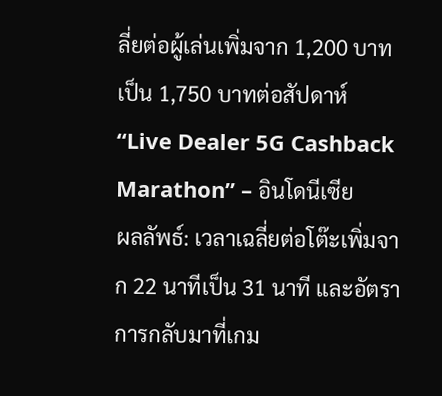ลี่ยต่อผู้เล่นเพิ่มจาก 1,200 บาทเป็น 1,750 บาทต่อสัปดาห์
“Live Dealer 5G Cashback Marathon” – อินโดนีเซีย
ผลลัพธ์: เวลาเฉลี่ยต่อโต๊ะเพิ่มจาก 22 นาทีเป็น 31 นาที และอัตราการกลับมาที่เกม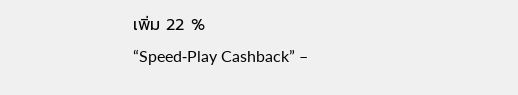เพิ่ม 22 %
“Speed‑Play Cashback” –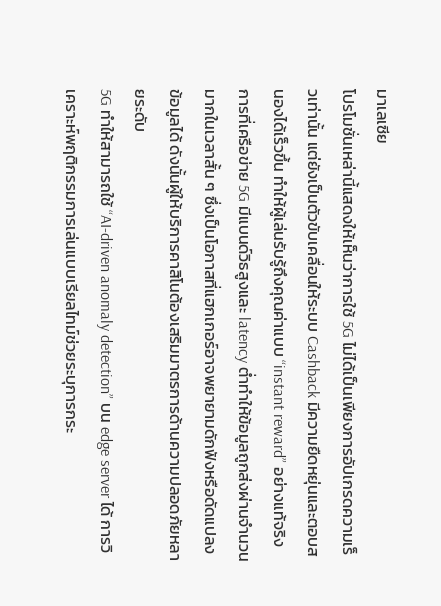มาเลเซีย
โปรโมชั่นเหล่านี้แสดงให้เห็นว่าการใช้ 5G ไม่ได้เป็นเพียงการอัปเกรดความเร็วเท่านั้น แต่ยังเป็นตัวขับเคลื่อนให้ระบบ Cashback มีความยืดหยุ่นและตอบสนองได้เร็วขึ้น ทำให้ผู้เล่นรับรู้ถึงคุณค่าแบบ “instant reward” อย่างแท้จริง
การที่เครือข่าย 5G มีแบนด์วิธสูงและ latency ต่ำทำให้ข้อมูลถูกส่งผ่านจำนวนมากในเวลาสั้น ๆ ซึ่งเป็นโอกาสที่แฮกเกอร์อาจพยายามดักฟังหรือดัดแปลงข้อมูลได้ ดังนั้นผู้ให้บริการคาสิโนต้องเสริมมาตรการด้านความปลอดภัยหลายระดับ
5G ทำให้สามารถใช้ “AI‑driven anomaly detection” บน edge server ได้ การวิเคราะห์พฤติกรรมการเล่นแบบเรียลไทม์ช่วยระบุการกระ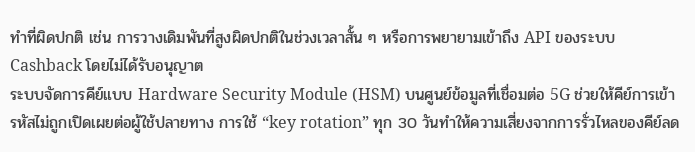ทำที่ผิดปกติ เช่น การวางเดิมพันที่สูงผิดปกติในช่วงเวลาสั้น ๆ หรือการพยายามเข้าถึง API ของระบบ Cashback โดยไม่ได้รับอนุญาต
ระบบจัดการคีย์แบบ Hardware Security Module (HSM) บนศูนย์ข้อมูลที่เชื่อมต่อ 5G ช่วยให้คีย์การเข้ารหัสไม่ถูกเปิดเผยต่อผู้ใช้ปลายทาง การใช้ “key rotation” ทุก 30 วันทำให้ความเสี่ยงจากการรั่วไหลของคีย์ลด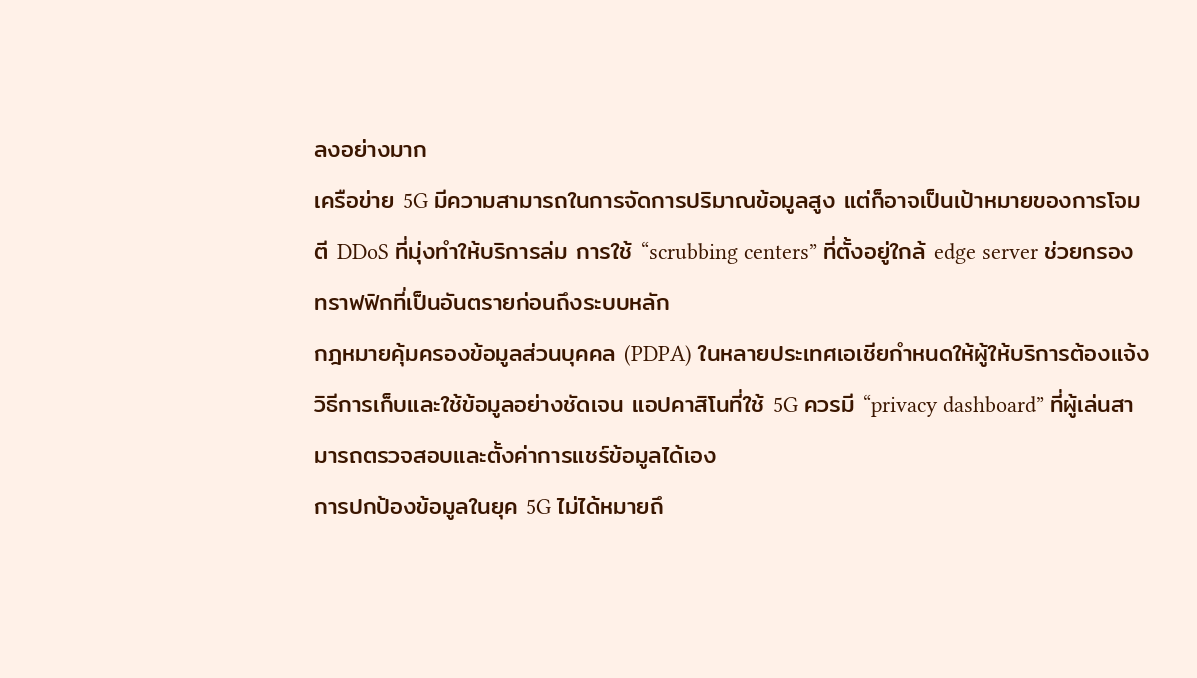ลงอย่างมาก
เครือข่าย 5G มีความสามารถในการจัดการปริมาณข้อมูลสูง แต่ก็อาจเป็นเป้าหมายของการโจมตี DDoS ที่มุ่งทำให้บริการล่ม การใช้ “scrubbing centers” ที่ตั้งอยู่ใกล้ edge server ช่วยกรองทราฟฟิกที่เป็นอันตรายก่อนถึงระบบหลัก
กฎหมายคุ้มครองข้อมูลส่วนบุคคล (PDPA) ในหลายประเทศเอเชียกำหนดให้ผู้ให้บริการต้องแจ้งวิธีการเก็บและใช้ข้อมูลอย่างชัดเจน แอปคาสิโนที่ใช้ 5G ควรมี “privacy dashboard” ที่ผู้เล่นสามารถตรวจสอบและตั้งค่าการแชร์ข้อมูลได้เอง
การปกป้องข้อมูลในยุค 5G ไม่ได้หมายถึ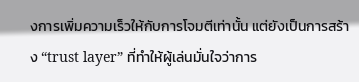งการเพิ่มความเร็วให้กับการโจมตีเท่านั้น แต่ยังเป็นการสร้าง “trust layer” ที่ทำให้ผู้เล่นมั่นใจว่าการ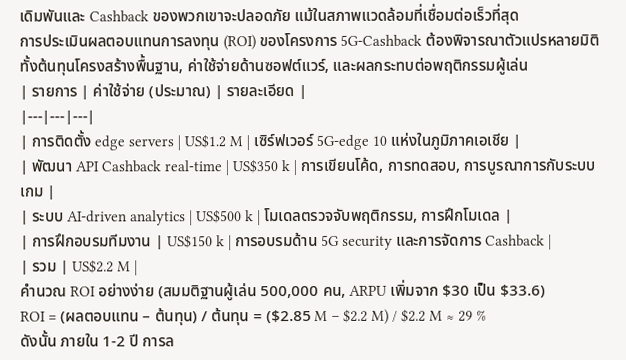เดิมพันและ Cashback ของพวกเขาจะปลอดภัย แม้ในสภาพแวดล้อมที่เชื่อมต่อเร็วที่สุด
การประเมินผลตอบแทนการลงทุน (ROI) ของโครงการ 5G‑Cashback ต้องพิจารณาตัวแปรหลายมิติ ทั้งต้นทุนโครงสร้างพื้นฐาน, ค่าใช้จ่ายด้านซอฟต์แวร์, และผลกระทบต่อพฤติกรรมผู้เล่น
| รายการ | ค่าใช้จ่าย (ประมาณ) | รายละเอียด |
|---|---|---|
| การติดตั้ง edge servers | US$1.2 M | เซิร์ฟเวอร์ 5G‑edge 10 แห่งในภูมิภาคเอเชีย |
| พัฒนา API Cashback real‑time | US$350 k | การเขียนโค้ด, การทดสอบ, การบูรณาการกับระบบเกม |
| ระบบ AI‑driven analytics | US$500 k | โมเดลตรวจจับพฤติกรรม, การฝึกโมเดล |
| การฝึกอบรมทีมงาน | US$150 k | การอบรมด้าน 5G security และการจัดการ Cashback |
| รวม | US$2.2 M |
คำนวณ ROI อย่างง่าย (สมมติฐานผู้เล่น 500,000 คน, ARPU เพิ่มจาก $30 เป็น $33.6)
ROI = (ผลตอบแทน – ต้นทุน) / ต้นทุน = ($2.85 M – $2.2 M) / $2.2 M ≈ 29 %
ดังนั้น ภายใน 1‑2 ปี การล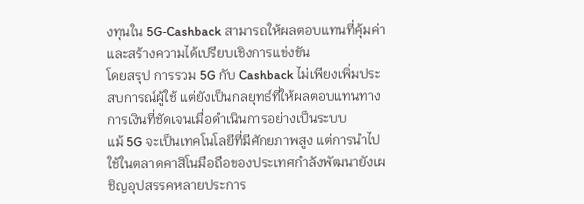งทุนใน 5G‑Cashback สามารถให้ผลตอบแทนที่คุ้มค่าและสร้างความได้เปรียบเชิงการแข่งขัน
โดยสรุป การรวม 5G กับ Cashback ไม่เพียงเพิ่มประสบการณ์ผู้ใช้ แต่ยังเป็นกลยุทธ์ที่ให้ผลตอบแทนทางการเงินที่ชัดเจนเมื่อดำเนินการอย่างเป็นระบบ
แม้ 5G จะเป็นเทคโนโลยีที่มีศักยภาพสูง แต่การนำไปใช้ในตลาดคาสิโนมือถือของประเทศกำลังพัฒนายังเผชิญอุปสรรคหลายประการ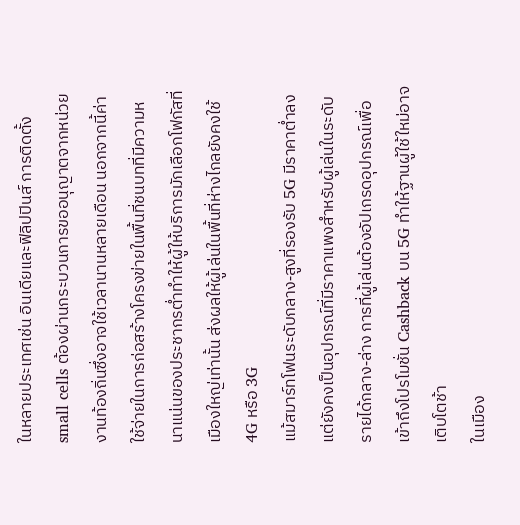ในหลายประเทศเช่น อินเดียและฟิลิปปินส์ การติดตั้ง small cells ต้องผ่านกระบวนการขออนุญาตจากหน่วยงานท้องถิ่นซึ่งอาจใช้เวลานานหลายเดือน นอกจากนี้ค่าใช้จ่ายในการก่อสร้างโครงข่ายในพื้นที่ชนบทที่มีความหนาแน่นของประชากรต่ำทำให้ผู้ให้บริการมักเลือกโฟกัสที่เมืองใหญ่เท่านั้น ส่งผลให้ผู้เล่นในพื้นที่ห่างไกลยังคงใช้ 4G หรือ 3G
แม้สมาร์ทโฟนระดับกลาง‑สูงที่รองรับ 5G มีราคาต่ำลง แต่ยังคงเป็นอุปกรณ์ที่มีราคาแพงสำหรับผู้เล่นในระดับรายได้กลาง‑ล่าง การที่ผู้เล่นต้องอัปเกรดอุปกรณ์เพื่อเข้าถึงโปรโมชั่น Cashback บน 5G ทำให้ฐานผู้ใช้ใหม่อาจเติบโตช้า
ในเมือง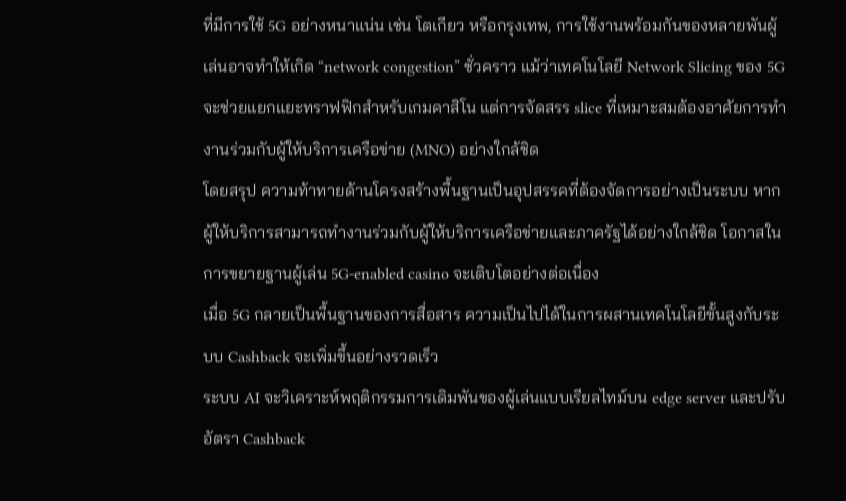ที่มีการใช้ 5G อย่างหนาแน่น เช่น โตเกียว หรือกรุงเทพ, การใช้งานพร้อมกันของหลายพันผู้เล่นอาจทำให้เกิด “network congestion” ชั่วคราว แม้ว่าเทคโนโลยี Network Slicing ของ 5G จะช่วยแยกแยะทราฟฟิกสำหรับเกมคาสิโน แต่การจัดสรร slice ที่เหมาะสมต้องอาศัยการทำงานร่วมกับผู้ให้บริการเครือข่าย (MNO) อย่างใกล้ชิด
โดยสรุป ความท้าทายด้านโครงสร้างพื้นฐานเป็นอุปสรรคที่ต้องจัดการอย่างเป็นระบบ หากผู้ให้บริการสามารถทำงานร่วมกับผู้ให้บริการเครือข่ายและภาครัฐได้อย่างใกล้ชิด โอกาสในการขยายฐานผู้เล่น 5G‑enabled casino จะเติบโตอย่างต่อเนื่อง
เมื่อ 5G กลายเป็นพื้นฐานของการสื่อสาร ความเป็นไปได้ในการผสานเทคโนโลยีขั้นสูงกับระบบ Cashback จะเพิ่มขึ้นอย่างรวดเร็ว
ระบบ AI จะวิเคราะห์พฤติกรรมการเดิมพันของผู้เล่นแบบเรียลไทม์บน edge server และปรับอัตรา Cashback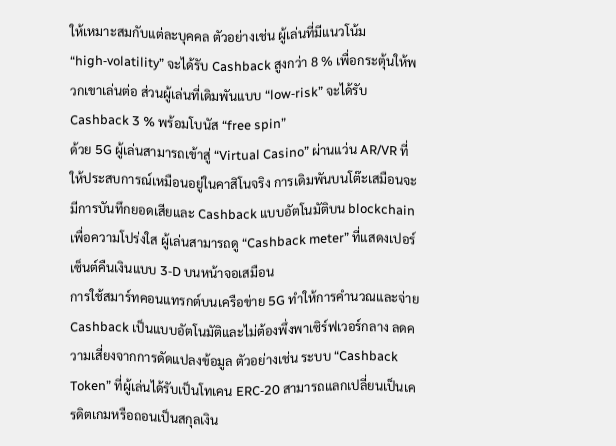ให้เหมาะสมกับแต่ละบุคคล ตัวอย่างเช่น ผู้เล่นที่มีแนวโน้ม “high‑volatility” จะได้รับ Cashback สูงกว่า 8 % เพื่อกระตุ้นให้พวกเขาเล่นต่อ ส่วนผู้เล่นที่เดิมพันแบบ “low‑risk” จะได้รับ Cashback 3 % พร้อมโบนัส “free spin”
ด้วย 5G ผู้เล่นสามารถเข้าสู่ “Virtual Casino” ผ่านแว่น AR/VR ที่ให้ประสบการณ์เหมือนอยู่ในคาสิโนจริง การเดิมพันบนโต๊ะเสมือนจะมีการบันทึกยอดเสียและ Cashback แบบอัตโนมัติบน blockchain เพื่อความโปร่งใส ผู้เล่นสามารถดู “Cashback meter” ที่แสดงเปอร์เซ็นต์คืนเงินแบบ 3‑D บนหน้าจอเสมือน
การใช้สมาร์ทคอนแทรกต์บนเครือข่าย 5G ทำให้การคำนวณและจ่าย Cashback เป็นแบบอัตโนมัติและไม่ต้องพึ่งพาเซิร์ฟเวอร์กลาง ลดความเสี่ยงจากการดัดแปลงข้อมูล ตัวอย่างเช่น ระบบ “Cashback Token” ที่ผู้เล่นได้รับเป็นโทเคน ERC‑20 สามารถแลกเปลี่ยนเป็นเครดิตเกมหรือถอนเป็นสกุลเงิน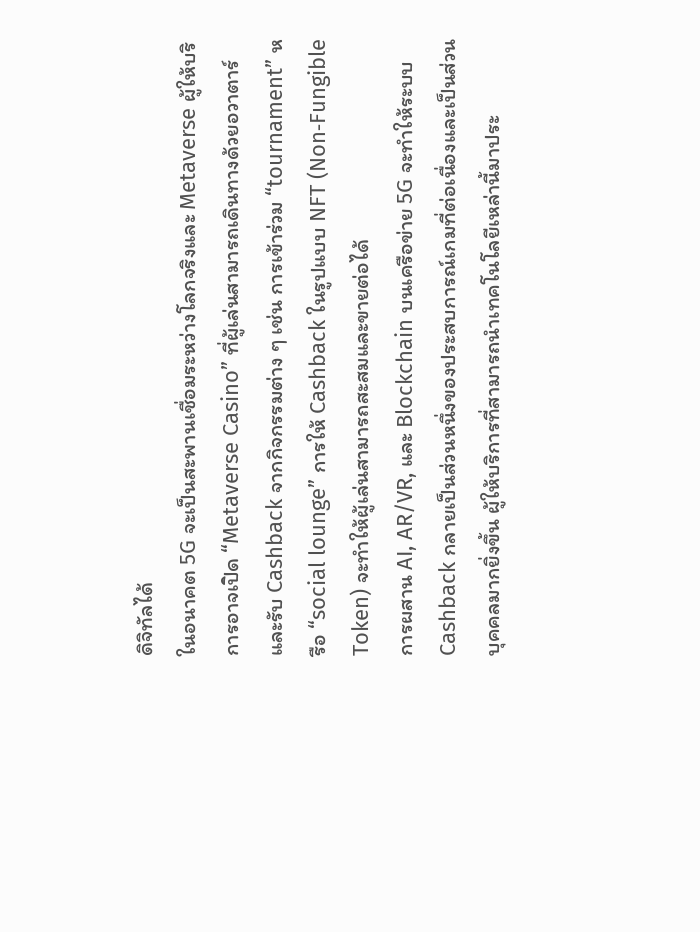ดิจิทัลได้
ในอนาคต 5G จะเป็นสะพานเชื่อมระหว่างโลกจริงและ Metaverse ผู้ให้บริการอาจเปิด “Metaverse Casino” ที่ผู้เล่นสามารถเดินทางด้วยอวาตาร์และรับ Cashback จากกิจกรรมต่าง ๆ เช่น การเข้าร่วม “tournament” หรือ “social lounge” การให้ Cashback ในรูปแบบ NFT (Non‑Fungible Token) จะทำให้ผู้เล่นสามารถสะสมและขายต่อได้
การผสาน AI, AR/VR, และ Blockchain บนเครือข่าย 5G จะทำให้ระบบ Cashback กลายเป็นส่วนหนึ่งของประสบการณ์เกมที่ต่อเนื่องและเป็นส่วนบุคคลมากยิ่งขึ้น ผู้ให้บริการที่สามารถนำเทคโนโลยีเหล่านี้มาประ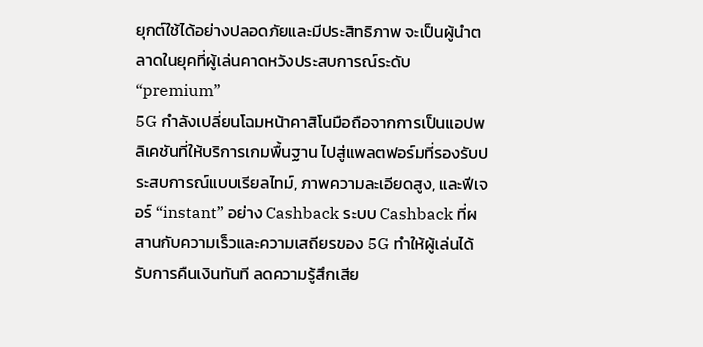ยุกต์ใช้ได้อย่างปลอดภัยและมีประสิทธิภาพ จะเป็นผู้นำตลาดในยุคที่ผู้เล่นคาดหวังประสบการณ์ระดับ “premium”
5G กำลังเปลี่ยนโฉมหน้าคาสิโนมือถือจากการเป็นแอปพลิเคชันที่ให้บริการเกมพื้นฐาน ไปสู่แพลตฟอร์มที่รองรับประสบการณ์แบบเรียลไทม์, ภาพความละเอียดสูง, และฟีเจอร์ “instant” อย่าง Cashback ระบบ Cashback ที่ผสานกับความเร็วและความเสถียรของ 5G ทำให้ผู้เล่นได้รับการคืนเงินทันที ลดความรู้สึกเสีย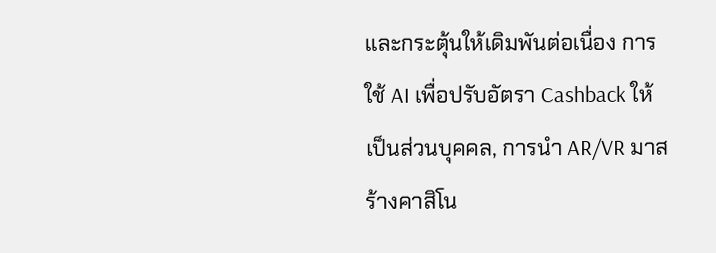และกระตุ้นให้เดิมพันต่อเนื่อง การใช้ AI เพื่อปรับอัตรา Cashback ให้เป็นส่วนบุคคล, การนำ AR/VR มาสร้างคาสิโน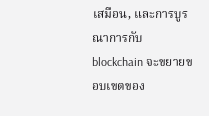เสมือน, และการบูรณาการกับ blockchain จะขยายขอบเขตของ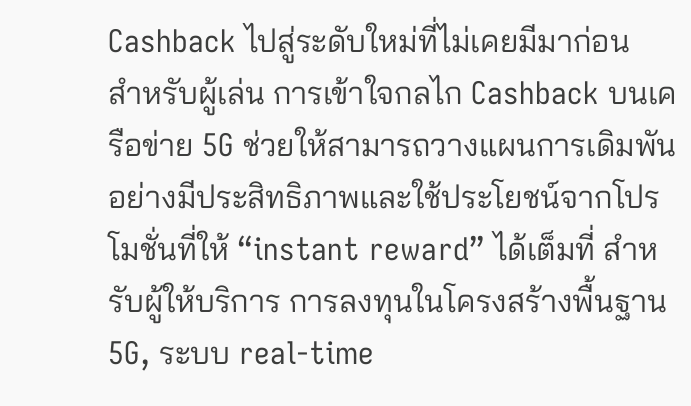Cashback ไปสู่ระดับใหม่ที่ไม่เคยมีมาก่อน
สำหรับผู้เล่น การเข้าใจกลไก Cashback บนเครือข่าย 5G ช่วยให้สามารถวางแผนการเดิมพันอย่างมีประสิทธิภาพและใช้ประโยชน์จากโปรโมชั่นที่ให้ “instant reward” ได้เต็มที่ สำหรับผู้ให้บริการ การลงทุนในโครงสร้างพื้นฐาน 5G, ระบบ real‑time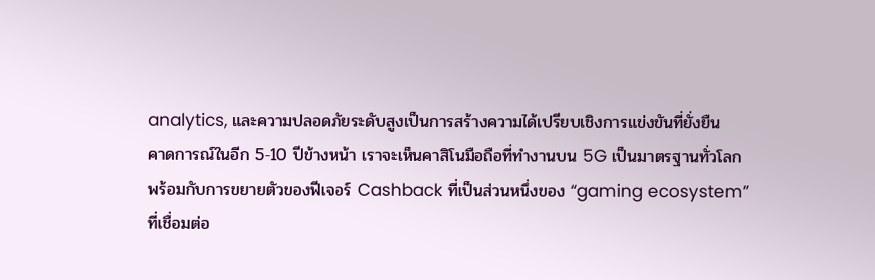analytics, และความปลอดภัยระดับสูงเป็นการสร้างความได้เปรียบเชิงการแข่งขันที่ยั่งยืน
คาดการณ์ในอีก 5‑10 ปีข้างหน้า เราจะเห็นคาสิโนมือถือที่ทำงานบน 5G เป็นมาตรฐานทั่วโลก พร้อมกับการขยายตัวของฟีเจอร์ Cashback ที่เป็นส่วนหนึ่งของ “gaming ecosystem” ที่เชื่อมต่อ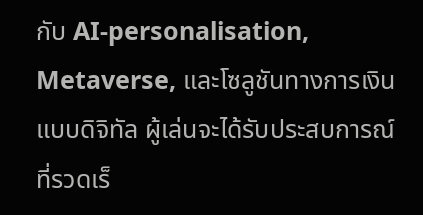กับ AI‑personalisation, Metaverse, และโซลูชันทางการเงินแบบดิจิทัล ผู้เล่นจะได้รับประสบการณ์ที่รวดเร็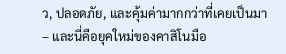ว, ปลอดภัย, และคุ้มค่ามากกว่าที่เคยเป็นมา – และนี่คือยุคใหม่ของคาสิโนมือ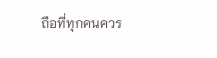ถือที่ทุกคนควร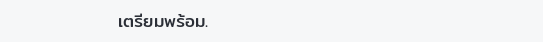เตรียมพร้อม.